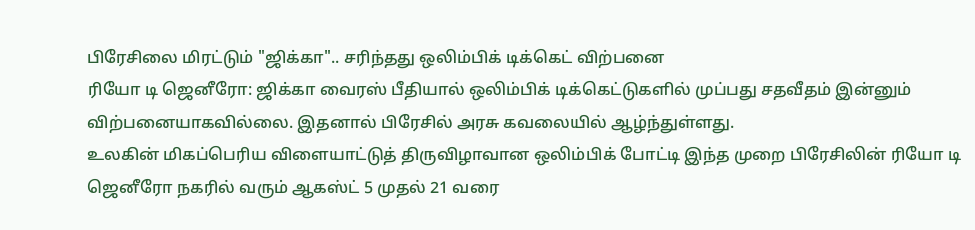பிரேசிலை மிரட்டும் "ஜிக்கா".. சரிந்தது ஒலிம்பிக் டிக்கெட் விற்பனை
ரியோ டி ஜெனீரோ: ஜிக்கா வைரஸ் பீதியால் ஒலிம்பிக் டிக்கெட்டுகளில் முப்பது சதவீதம் இன்னும் விற்பனையாகவில்லை. இதனால் பிரேசில் அரசு கவலையில் ஆழ்ந்துள்ளது.
உலகின் மிகப்பெரிய விளையாட்டுத் திருவிழாவான ஒலிம்பிக் போட்டி இந்த முறை பிரேசிலின் ரியோ டி ஜெனீரோ நகரில் வரும் ஆகஸ்ட் 5 முதல் 21 வரை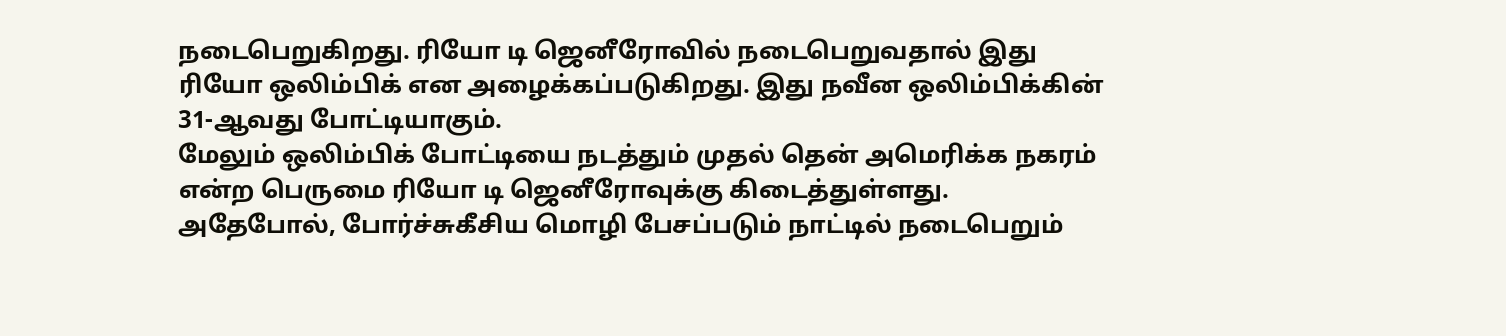நடைபெறுகிறது. ரியோ டி ஜெனீரோவில் நடைபெறுவதால் இது ரியோ ஒலிம்பிக் என அழைக்கப்படுகிறது. இது நவீன ஒலிம்பிக்கின் 31-ஆவது போட்டியாகும்.
மேலும் ஒலிம்பிக் போட்டியை நடத்தும் முதல் தென் அமெரிக்க நகரம் என்ற பெருமை ரியோ டி ஜெனீரோவுக்கு கிடைத்துள்ளது. அதேபோல், போர்ச்சுகீசிய மொழி பேசப்படும் நாட்டில் நடைபெறும்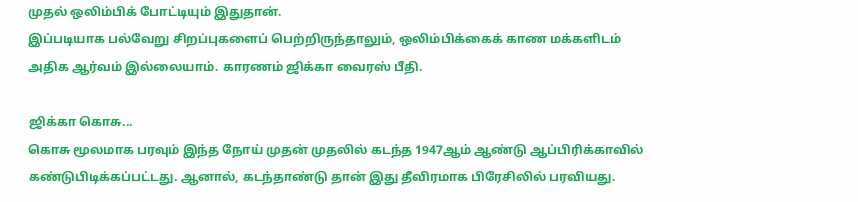முதல் ஒலிம்பிக் போட்டியும் இதுதான்.
இப்படியாக பல்வேறு சிறப்புகளைப் பெற்றிருந்தாலும், ஒலிம்பிக்கைக் காண மக்களிடம் அதிக ஆர்வம் இல்லையாம். காரணம் ஜிக்கா வைரஸ் பீதி.

ஜிக்கா கொசு...
கொசு மூலமாக பரவும் இந்த நோய் முதன் முதலில் கடந்த 1947ஆம் ஆண்டு ஆப்பிரிக்காவில் கண்டுபிடிக்கப்பட்டது. ஆனால், கடந்தாண்டு தான் இது தீவிரமாக பிரேசிலில் பரவியது.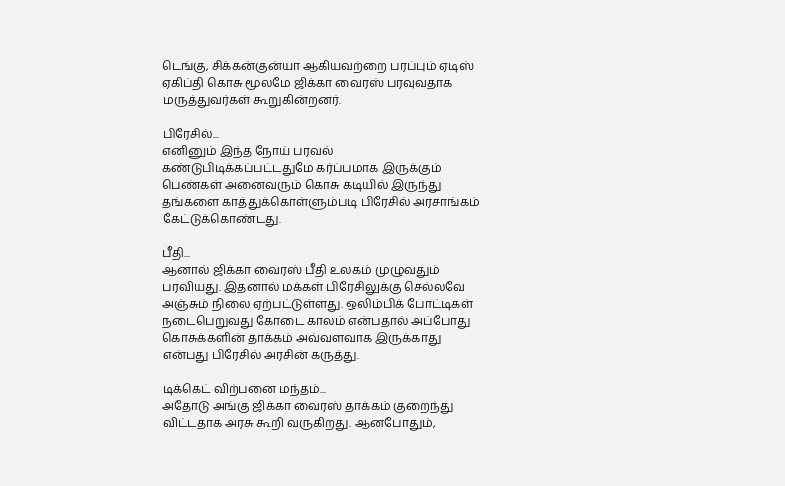டெங்கு, சிக்கன்குன்யா ஆகியவற்றை பரப்பும் ஏடிஸ் ஏகிப்தி கொசு மூலமே ஜிக்கா வைரஸ் பரவுவதாக மருத்துவர்கள் கூறுகின்றனர்.

பிரேசில்...
எனினும் இந்த நோய் பரவல் கண்டுபிடிக்கப்பட்டதுமே கர்ப்பமாக இருக்கும் பெண்கள் அனைவரும் கொசு கடியில் இருந்து தங்களை காத்துக்கொள்ளும்படி பிரேசில் அரசாங்கம் கேட்டுக்கொண்டது.

பீதி...
ஆனால் ஜிக்கா வைரஸ் பீதி உலகம் முழுவதும் பரவியது. இதனால் மக்கள் பிரேசிலுக்கு செல்லவே அஞ்சும் நிலை ஏற்பட்டுள்ளது. ஒலிம்பிக் போட்டிகள் நடைபெறுவது கோடை காலம் என்பதால் அப்போது கொசுக்களின் தாக்கம் அவ்வளவாக இருக்காது என்பது பிரேசில் அரசின் கருத்து.

டிக்கெட் விற்பனை மந்தம்...
அதோடு அங்கு ஜிக்கா வைரஸ் தாக்கம் குறைந்து விட்டதாக அரசு கூறி வருகிறது. ஆனபோதும்,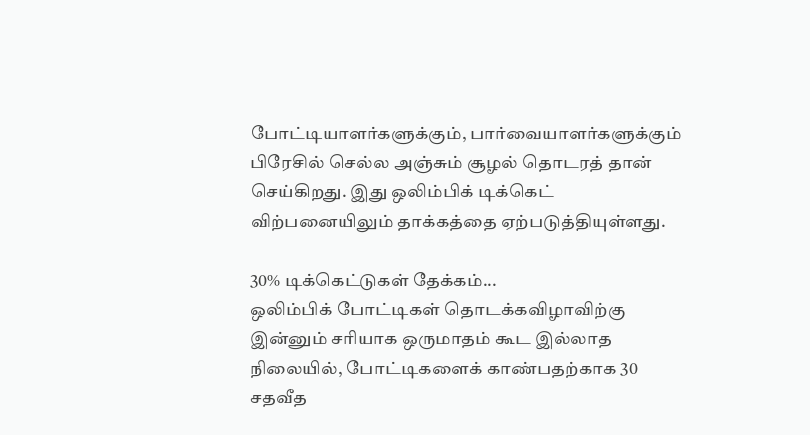போட்டியாளர்களுக்கும், பார்வையாளர்களுக்கும் பிரேசில் செல்ல அஞ்சும் சூழல் தொடரத் தான் செய்கிறது. இது ஒலிம்பிக் டிக்கெட் விற்பனையிலும் தாக்கத்தை ஏற்படுத்தியுள்ளது.

30% டிக்கெட்டுகள் தேக்கம்...
ஒலிம்பிக் போட்டிகள் தொடக்கவிழாவிற்கு இன்னும் சரியாக ஒருமாதம் கூட இல்லாத நிலையில், போட்டிகளைக் காண்பதற்காக 30 சதவீத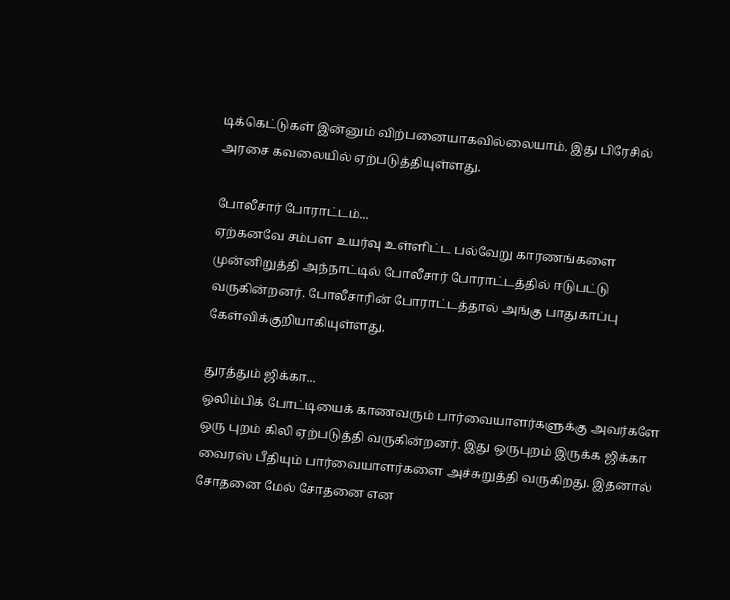டிக்கெட்டுகள் இன்னும் விற்பனையாகவில்லையாம். இது பிரேசில் அரசை கவலையில் ஏற்படுத்தியுள்ளது.

போலீசார் போராட்டம்...
ஏற்கனவே சம்பள உயர்வு உள்ளிட்ட பல்வேறு காரணங்களை முன்னிறுத்தி அந்நாட்டில் போலீசார் போராட்டத்தில் ஈடுபட்டு வருகின்றனர். போலீசாரின் போராட்டத்தால் அங்கு பாதுகாப்பு கேள்விக்குறியாகியுள்ளது.

துரத்தும் ஜிக்கா...
ஒலிம்பிக் போட்டியைக் காணவரும் பார்வையாளர்களுக்கு அவர்களே ஒரு புறம் கிலி ஏற்படுத்தி வருகின்றனர். இது ஒருபுறம் இருக்க ஜிக்கா வைரஸ் பீதியும் பார்வையாளர்களை அச்சுறுத்தி வருகிறது. இதனால் சோதனை மேல் சோதனை என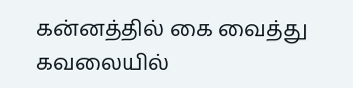கன்னத்தில் கை வைத்து கவலையில்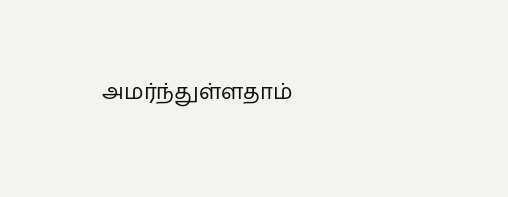அமர்ந்துள்ளதாம்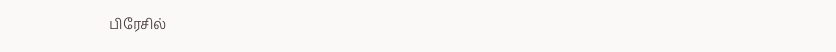பிரேசில்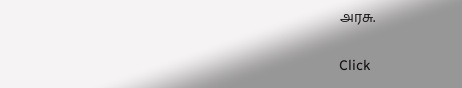அரசு.


Click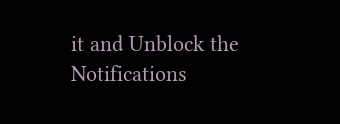it and Unblock the Notifications